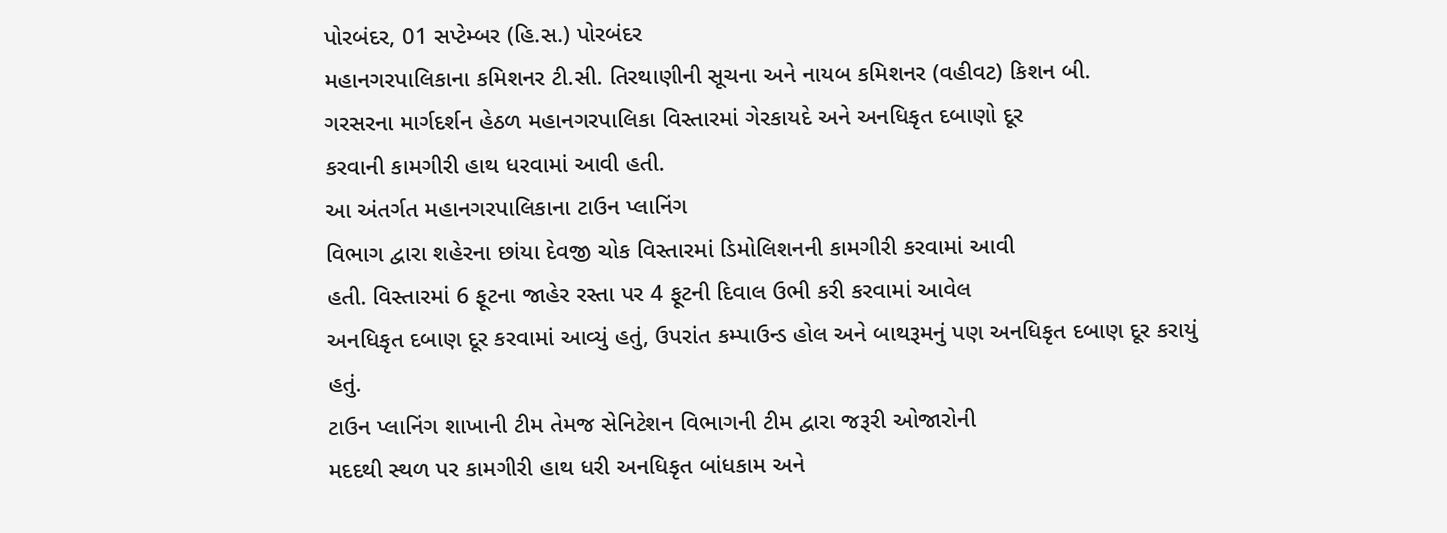પોરબંદર, 01 સપ્ટેમ્બર (હિ.સ.) પોરબંદર
મહાનગરપાલિકાના કમિશનર ટી.સી. તિરથાણીની સૂચના અને નાયબ કમિશનર (વહીવટ) કિશન બી.
ગરસરના માર્ગદર્શન હેઠળ મહાનગરપાલિકા વિસ્તારમાં ગેરકાયદે અને અનધિકૃત દબાણો દૂર
કરવાની કામગીરી હાથ ધરવામાં આવી હતી.
આ અંતર્ગત મહાનગરપાલિકાના ટાઉન પ્લાનિંગ
વિભાગ દ્વારા શહેરના છાંયા દેવજી ચોક વિસ્તારમાં ડિમોલિશનની કામગીરી કરવામાં આવી
હતી. વિસ્તારમાં 6 ફૂટના જાહેર રસ્તા પર 4 ફૂટની દિવાલ ઉભી કરી કરવામાં આવેલ
અનધિકૃત દબાણ દૂર કરવામાં આવ્યું હતું, ઉપરાંત કમ્પાઉન્ડ હોલ અને બાથરૂમનું પણ અનધિકૃત દબાણ દૂર કરાયું
હતું.
ટાઉન પ્લાનિંગ શાખાની ટીમ તેમજ સેનિટેશન વિભાગની ટીમ દ્વારા જરૂરી ઓજારોની
મદદથી સ્થળ પર કામગીરી હાથ ધરી અનધિકૃત બાંધકામ અને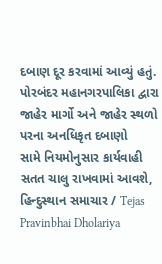દબાણ દૂર કરવામાં આવ્યું હતું.
પોરબંદર મહાનગરપાલિકા દ્વારા જાહેર માર્ગો અને જાહેર સ્થળો પરના અનધિકૃત દબાણો
સામે નિયમોનુસાર કાર્યવાહી સતત ચાલુ રાખવામાં આવશે,
હિન્દુસ્થાન સમાચાર / Tejas Pravinbhai Dholariya